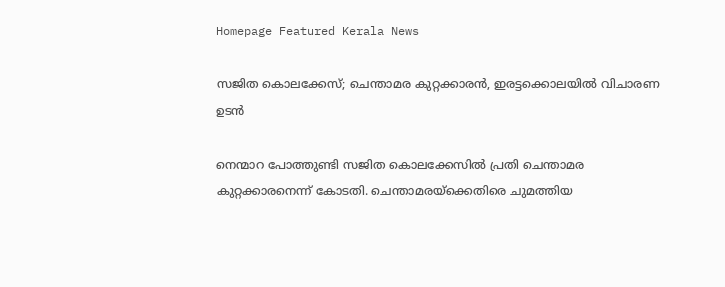Homepage Featured Kerala News

സജിത കൊലക്കേസ്; ചെന്താമര കുറ്റക്കാരൻ, ഇരട്ടക്കൊലയിൽ വിചാരണ ഉടൻ

നെന്മാറ പോത്തുണ്ടി സജിത കൊലക്കേസിൽ പ്രതി ചെന്താമര കുറ്റക്കാരനെന്ന് കോടതി. ചെന്താമരയ്ക്കെതിരെ ചുമത്തിയ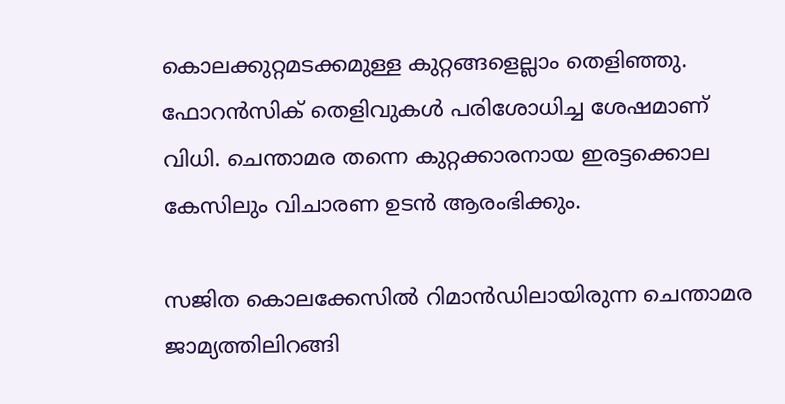കൊലക്കുറ്റമടക്കമുള്ള കുറ്റങ്ങളെല്ലാം തെളിഞ്ഞു. ഫോറൻസിക് തെളിവുകൾ പരിശോധിച്ച ശേഷമാണ് വിധി. ചെന്താമര തന്നെ കുറ്റക്കാരനായ ഇരട്ടക്കൊല കേസിലും വിചാരണ ഉടൻ ആരംഭിക്കും.

സജിത കൊലക്കേസിൽ റിമാന്‍ഡിലായിരുന്ന ചെന്താമര ജാമ്യത്തിലിറങ്ങി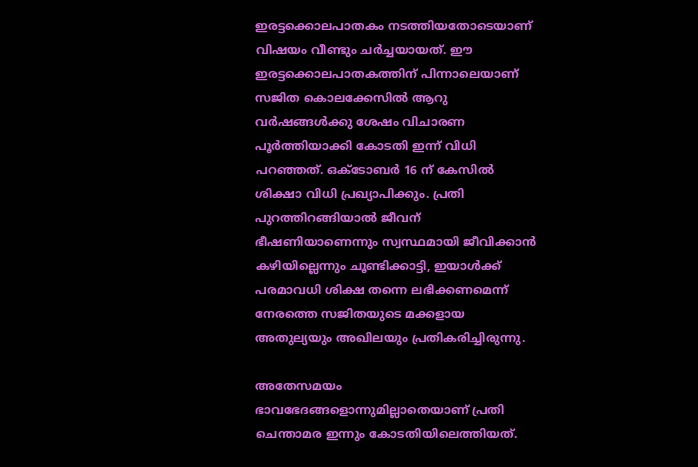ഇരട്ടക്കൊലപാതകം നടത്തിയതോടെയാണ് വിഷയം വീണ്ടും ചർച്ചയായത്. ഈ ഇരട്ടക്കൊലപാതകത്തിന് പിന്നാലെയാണ് സജിത കൊലക്കേസിൽ ആറു വർഷങ്ങൾക്കു ശേഷം വിചാരണ പൂർത്തിയാക്കി കോടതി ഇന്ന് വിധി പറഞ്ഞത്. ഒക്ടോബര്‍ 16 ന് കേസിൽ ശിക്ഷാ വിധി പ്രഖ്യാപിക്കും. പ്രതി പുറത്തിറങ്ങിയാൽ ജീവന് ഭീഷണിയാണെന്നും സ്വസ്ഥമായി ജീവിക്കാൻ കഴിയില്ലെന്നും ചൂണ്ടിക്കാട്ടി, ഇയാൾക്ക് പരമാവധി ശിക്ഷ തന്നെ ലഭിക്കണമെന്ന് നേരത്തെ സജിതയുടെ മക്കളായ അതുല്യയും അഖിലയും പ്രതികരിച്ചിരുന്നു.

അതേസമയം ഭാവഭേദങ്ങളൊന്നുമില്ലാതെയാണ് പ്രതി ചെന്താമര ഇന്നും കോടതിയിലെത്തിയത്.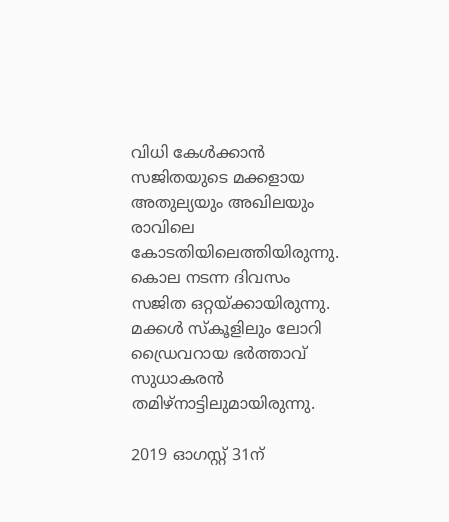വിധി കേള്‍ക്കാൻ സജിതയുടെ മക്കളായ അതുല്യയും അഖിലയും രാവിലെ കോടതിയിലെത്തിയിരുന്നു. കൊല നടന്ന ദിവസം സജിത ഒറ്റയ്ക്കായിരുന്നു. മക്കൾ സ്കൂളിലും ലോറി ഡ്രൈവറായ ഭർത്താവ് സുധാകരൻ തമിഴ്നാട്ടിലുമായിരുന്നു.

2019 ഓഗസ്റ്റ് 31ന്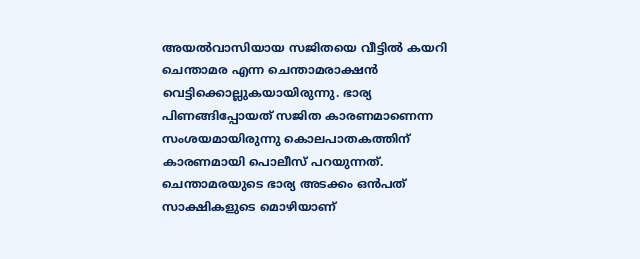അയൽവാസിയായ സജിതയെ വീട്ടിൽ കയറി ചെന്താമര എന്ന ചെന്താമരാക്ഷൻ വെട്ടിക്കൊല്ലുകയായിരുന്നു. ഭാര്യ പിണങ്ങിപ്പോയത് സജിത കാരണമാണെന്ന സംശയമായിരുന്നു കൊലപാതകത്തിന് കാരണമായി പൊലീസ് പറയുന്നത്. ചെന്താമരയുടെ ഭാര്യ അടക്കം ഒൻപത് സാക്ഷികളുടെ മൊഴിയാണ്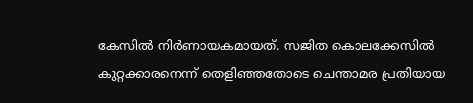കേസിൽ നിർണായകമായത്. സജിത കൊലക്കേസിൽ കുറ്റക്കാരനെന്ന് തെളിഞ്ഞതോടെ ചെന്താമര പ്രതിയായ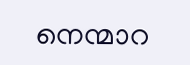നെന്മാറ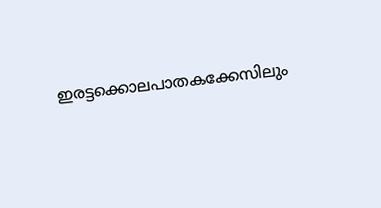ഇരട്ടക്കൊലപാതകക്കേസിലും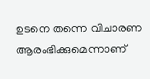ഉടനെ തന്നെ വിചാരണ ആരംഭിക്കുമെന്നാണ്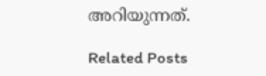അറിയുന്നത്.

Related Posts